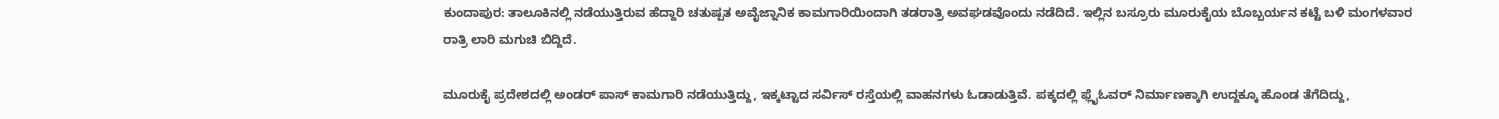ಕುಂದಾಪುರ: ತಾಲೂಕಿನಲ್ಲಿ ನಡೆಯುತ್ತಿರುವ ಹೆದ್ದಾರಿ ಚತುಷ್ಪತ ಅವೈಜ್ನಾನಿಕ ಕಾಮಗಾರಿಯಿಂದಾಗಿ ತಡರಾತ್ರಿ ಅವಘಡವೊಂದು ನಡೆದಿದೆ. ಇಲ್ಲಿನ ಬಸ್ರೂರು ಮೂರುಕೈಯ ಬೊಬ್ಬರ್ಯನ ಕಟ್ಟೆ ಬಳಿ ಮಂಗಳವಾರ ರಾತ್ರಿ ಲಾರಿ ಮಗುಚಿ ಬಿದ್ದಿದೆ.

ಮೂರುಕೈ ಪ್ರದೇಶದಲ್ಲಿ ಅಂಡರ್ ಪಾಸ್ ಕಾಮಗಾರಿ ನಡೆಯುತ್ತಿದ್ದು, ಇಕ್ಕಟ್ಟಾದ ಸರ್ವಿಸ್ ರಸ್ತೆಯಲ್ಲಿ ವಾಹನಗಳು ಓಡಾಡುತ್ತಿವೆ. ಪಕ್ಕದಲ್ಲಿ ಫ್ಲೈಓವರ್ ನಿರ್ಮಾಣಕ್ಕಾಗಿ ಉದ್ದಕ್ಕೂ ಹೊಂಡ ತೆಗೆದಿದ್ದು,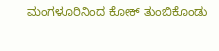ಮಂಗಳೂರಿನಿಂದ ಕೋಕ್ ತುಂಬಿಕೊಂಡು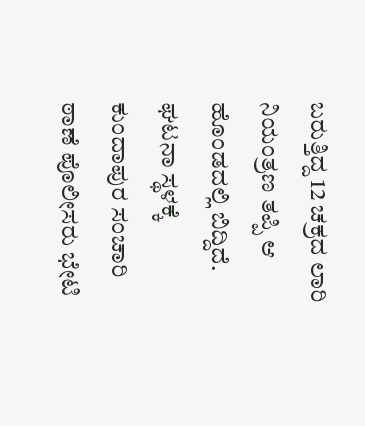ಬರುತ್ತಿದ್ದ 12 ಚಕ್ರದ ಲಾರಿ ನಿಯಂತ್ರಣ ತಪ್ಪಿ ಆ ಹೊಂಡದಲ್ಲಿ ಬಿದ್ದಿದೆ.
ಘಟನಾ ಸ್ಥಳಕ್ಕೆ ಕುಂದಾಪುರ ಸಂಚಾರಿ ಠಾಣೆ ಪೊಲೀಸರು ಭೇಟಿ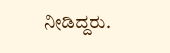ನೀಡಿದ್ದರು.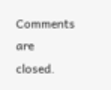Comments are closed.